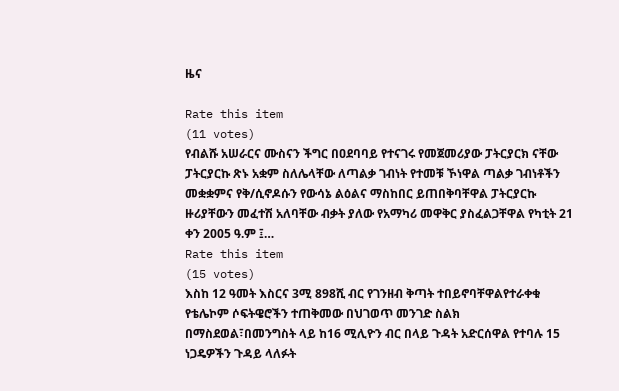ዜና

Rate this item
(11 votes)
የብልሹ አሠራርና ሙስናን ችግር በዐደባባይ የተናገሩ የመጀመሪያው ፓትርያርክ ናቸው ፓትርያርኩ ጽኑ አቋም ስለሌላቸው ለጣልቃ ገብነት የተመቹ ኾነዋል ጣልቃ ገብነቶችን መቋቋምና የቅ/ሲኖዶሱን የውሳኔ ልዕልና ማስከበር ይጠበቅባቸዋል ፓትርያርኩ ዙሪያቸውን መፈተሽ አለባቸው ብቃት ያለው የአማካሪ መዋቅር ያስፈልጋቸዋል የካቲት 21 ቀን 2005 ዓ.ም ፤…
Rate this item
(15 votes)
እስከ 12 ዓመት እስርና 3ሚ 898ሺ ብር የገንዘብ ቅጣት ተበይኖባቸዋልየተራቀቁ የቴሌኮም ሶፍትዌሮችን ተጠቅመው በህገወጥ መንገድ ስልክ በማስደወል፣በመንግስት ላይ ከ16 ሚሊዮን ብር በላይ ጉዳት አድርሰዋል የተባሉ 15 ነጋዴዎችን ጉዳይ ላለፉት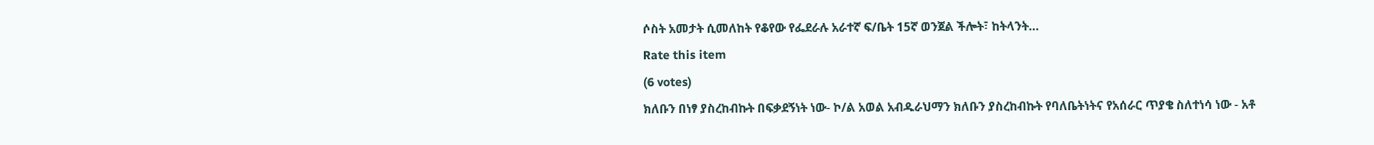ሶስት አመታት ሲመለከት የቆየው የፌደራሉ አራተኛ ፍ/ቤት 15ኛ ወንጀል ችሎት፣ ከትላንት…
Rate this item
(6 votes)
ክለቡን በነፃ ያስረከብኩት በፍቃደኝነት ነው- ኮ/ል አወል አብዱራህማን ክለቡን ያስረከብኩት የባለቤትነትና የአሰራር ጥያቄ ስለተነሳ ነው - አቶ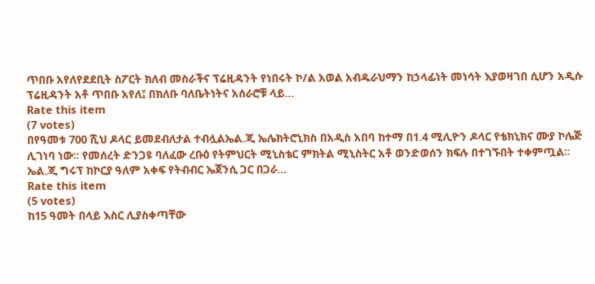ጥበቡ አየለየደደቢት ስፖርት ክለብ መስራችና ፕሬዚዳንት የነበሩት ኮ/ል አወል አብዱራህማን ከኃላፊነት መነሳት እያወዛገበ ሲሆን አዲሱ ፕሬዚዳንት አቶ ጥበቡ አየለ፤ በክለቡ ባለቤትነትና አሰራሮቹ ላይ…
Rate this item
(7 votes)
በየዓመቱ 700 ሺህ ዶላር ይመደብለታል ተብሏልኤል.ጂ ኤሌክትሮኒክስ በአዲስ አበባ ከተማ በ1.4 ሚሊዮን ዶላር የቴክኒክና ሙያ ኮሌጅ ሊገነባ ነው፡፡ የመሰረት ድንጋዩ ባለፈው ረቡዕ የትምህርት ሚኒስቴር ምክትል ሚኒስትር አቶ ወንድወሰን ክፍሉ በተገኙበት ተቀምጧል፡፡ ኤል.ጂ ግሩፕ ከኮርያ ዓለም አቀፍ የትብብር ኤጀንሲ ጋር በጋራ…
Rate this item
(5 votes)
ከ15 ዓመት በላይ እስር ሊያስቀጣቸው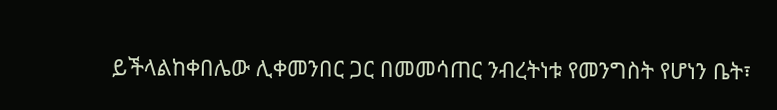ይችላልከቀበሌው ሊቀመንበር ጋር በመመሳጠር ንብረትነቱ የመንግስት የሆነን ቤት፣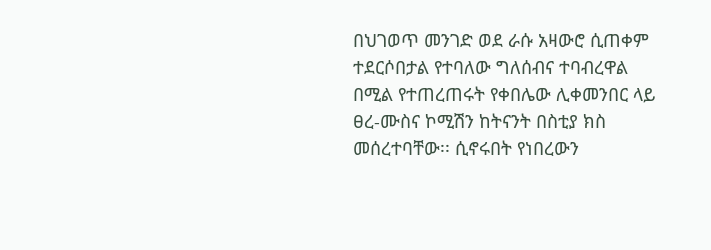በህገወጥ መንገድ ወደ ራሱ አዛውሮ ሲጠቀም ተደርሶበታል የተባለው ግለሰብና ተባብረዋል በሚል የተጠረጠሩት የቀበሌው ሊቀመንበር ላይ ፀረ-ሙስና ኮሚሽን ከትናንት በስቲያ ክስ መሰረተባቸው፡፡ ሲኖሩበት የነበረውን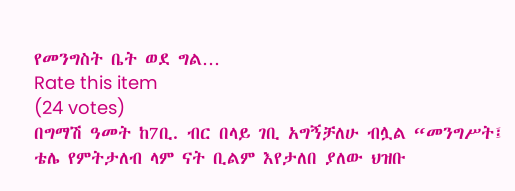የመንግስት ቤት ወደ ግል…
Rate this item
(24 votes)
በግማሽ ዓመት ከ7ቢ. ብር በላይ ገቢ አግኝቻለሁ ብሏል “መንግሥት፤ ቴሌ የምትታለብ ላም ናት ቢልም እየታለበ ያለው ህዝቡ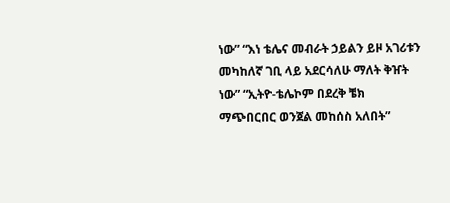ነው” “እነ ቴሌና መብራት ኃይልን ይዞ አገሪቱን መካከለኛ ገቢ ላይ አደርሳለሁ ማለት ቅዠት ነው” “ኢትዮ-ቴሌኮም በደረቅ ቼክ ማጭበርበር ወንጀል መከሰስ አለበት”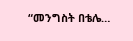“መንግስት በቴሌ…